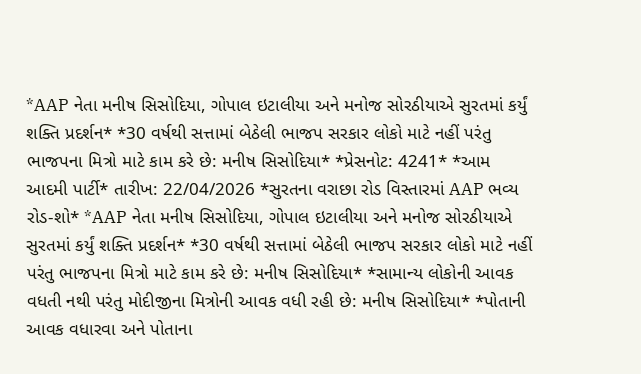*AAP નેતા મનીષ સિસોદિયા, ગોપાલ ઇટાલીયા અને મનોજ સોરઠીયાએ સુરતમાં કર્યું શક્તિ પ્રદર્શન* *30 વર્ષથી સત્તામાં બેઠેલી ભાજપ સરકાર લોકો માટે નહીં પરંતુ ભાજપના મિત્રો માટે કામ કરે છે: મનીષ સિસોદિયા* *પ્રેસનોટ: 4241* *આમ આદમી પાર્ટી* તારીખ: 22/04/2026 *સુરતના વરાછા રોડ વિસ્તારમાં AAP ભવ્ય રોડ-શો* *AAP નેતા મનીષ સિસોદિયા, ગોપાલ ઇટાલીયા અને મનોજ સોરઠીયાએ સુરતમાં કર્યું શક્તિ પ્રદર્શન* *30 વર્ષથી સત્તામાં બેઠેલી ભાજપ સરકાર લોકો માટે નહીં પરંતુ ભાજપના મિત્રો માટે કામ કરે છે: મનીષ સિસોદિયા* *સામાન્ય લોકોની આવક વધતી નથી પરંતુ મોદીજીના મિત્રોની આવક વધી રહી છે: મનીષ સિસોદિયા* *પોતાની આવક વધારવા અને પોતાના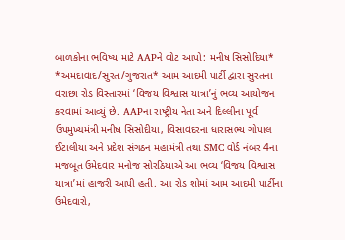બાળકોના ભવિષ્ય માટે AAPને વોટ આપો: મનીષ સિસોદિયા* *અમદાવાદ/સુરત/ગુજરાત* આમ આદમી પાર્ટી દ્વારા સુરતના વરાછા રોડ વિસ્તારમાં ‘વિજય વિશ્વાસ યાત્રા’નું ભવ્ય આયોજન કરવામાં આવ્યું છે. AAPના રાષ્ટ્રીય નેતા અને દિલ્લીના પૂર્વ ઉપમુખ્યમંત્રી મનીષ સિસોદીયા, વિસાવદરના ધારાસભ્ય ગોપાલ ઈટાલીયા અને પ્રદેશ સંગઠન મહામંત્રી તથા SMC વોર્ડ નંબર 4ના મજબૂત ઉમેદવાર મનોજ સોરઠિયાએ આ ભવ્ય ‘વિજય વિશ્વાસ યાત્રા’માં હાજરી આપી હતી. આ રોડ શોમાં આમ આદમી પાર્ટીના ઉમેદવારો,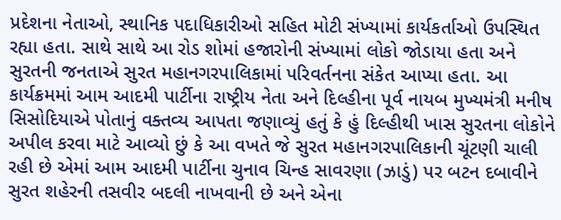પ્રદેશના નેતાઓ, સ્થાનિક પદાધિકારીઓ સહિત મોટી સંખ્યામાં કાર્યકર્તાઓ ઉપસ્થિત રહ્યા હતા. સાથે સાથે આ રોડ શોમાં હજારોની સંખ્યામાં લોકો જોડાયા હતા અને સુરતની જનતાએ સુરત મહાનગરપાલિકામાં પરિવર્તનના સંકેત આપ્યા હતા. આ કાર્યક્રમમાં આમ આદમી પાર્ટીના રાષ્ટ્રીય નેતા અને દિલ્હીના પૂર્વ નાયબ મુખ્યમંત્રી મનીષ સિસોદિયાએ પોતાનું વક્તવ્ય આપતા જણાવ્યું હતું કે હું દિલ્હીથી ખાસ સુરતના લોકોને અપીલ કરવા માટે આવ્યો છું કે આ વખતે જે સુરત મહાનગરપાલિકાની ચૂંટણી ચાલી રહી છે એમાં આમ આદમી પાર્ટીના ચુનાવ ચિન્હ સાવરણા (ઝાડું) પર બટન દબાવીને સુરત શહેરની તસવીર બદલી નાખવાની છે અને એના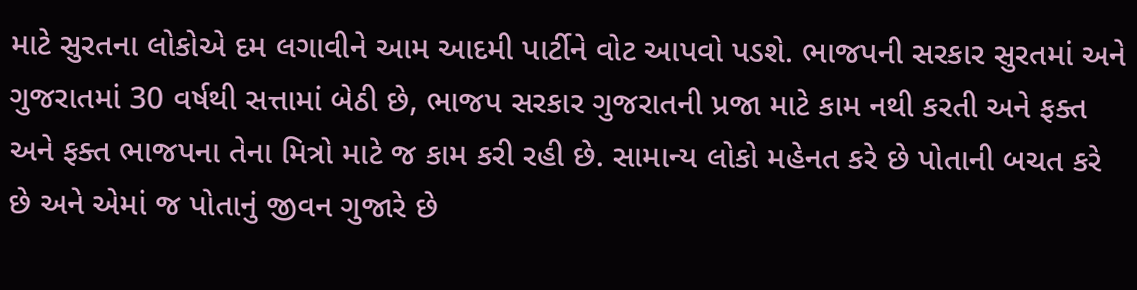માટે સુરતના લોકોએ દમ લગાવીને આમ આદમી પાર્ટીને વોટ આપવો પડશે. ભાજપની સરકાર સુરતમાં અને ગુજરાતમાં 30 વર્ષથી સત્તામાં બેઠી છે, ભાજપ સરકાર ગુજરાતની પ્રજા માટે કામ નથી કરતી અને ફક્ત અને ફક્ત ભાજપના તેના મિત્રો માટે જ કામ કરી રહી છે. સામાન્ય લોકો મહેનત કરે છે પોતાની બચત કરે છે અને એમાં જ પોતાનું જીવન ગુજારે છે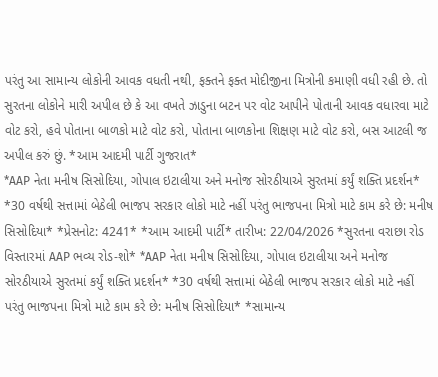પરંતુ આ સામાન્ય લોકોની આવક વધતી નથી, ફક્તને ફક્ત મોદીજીના મિત્રોની કમાણી વધી રહી છે. તો સુરતના લોકોને મારી અપીલ છે કે આ વખતે ઝાડુના બટન પર વોટ આપીને પોતાની આવક વધારવા માટે વોટ કરો, હવે પોતાના બાળકો માટે વોટ કરો, પોતાના બાળકોના શિક્ષણ માટે વોટ કરો, બસ આટલી જ અપીલ કરું છું. *આમ આદમી પાર્ટી ગુજરાત*
*AAP નેતા મનીષ સિસોદિયા, ગોપાલ ઇટાલીયા અને મનોજ સોરઠીયાએ સુરતમાં કર્યું શક્તિ પ્રદર્શન* *30 વર્ષથી સત્તામાં બેઠેલી ભાજપ સરકાર લોકો માટે નહીં પરંતુ ભાજપના મિત્રો માટે કામ કરે છે: મનીષ સિસોદિયા* *પ્રેસનોટ: 4241* *આમ આદમી પાર્ટી* તારીખ: 22/04/2026 *સુરતના વરાછા રોડ વિસ્તારમાં AAP ભવ્ય રોડ-શો* *AAP નેતા મનીષ સિસોદિયા, ગોપાલ ઇટાલીયા અને મનોજ સોરઠીયાએ સુરતમાં કર્યું શક્તિ પ્રદર્શન* *30 વર્ષથી સત્તામાં બેઠેલી ભાજપ સરકાર લોકો માટે નહીં પરંતુ ભાજપના મિત્રો માટે કામ કરે છે: મનીષ સિસોદિયા* *સામાન્ય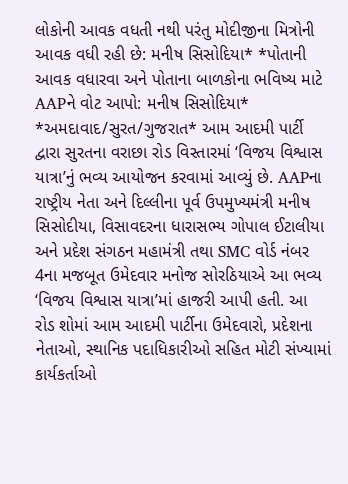લોકોની આવક વધતી નથી પરંતુ મોદીજીના મિત્રોની આવક વધી રહી છે: મનીષ સિસોદિયા* *પોતાની આવક વધારવા અને પોતાના બાળકોના ભવિષ્ય માટે
AAPને વોટ આપો: મનીષ સિસોદિયા* *અમદાવાદ/સુરત/ગુજરાત* આમ આદમી પાર્ટી દ્વારા સુરતના વરાછા રોડ વિસ્તારમાં ‘વિજય વિશ્વાસ યાત્રા’નું ભવ્ય આયોજન કરવામાં આવ્યું છે. AAPના રાષ્ટ્રીય નેતા અને દિલ્લીના પૂર્વ ઉપમુખ્યમંત્રી મનીષ સિસોદીયા, વિસાવદરના ધારાસભ્ય ગોપાલ ઈટાલીયા અને પ્રદેશ સંગઠન મહામંત્રી તથા SMC વોર્ડ નંબર 4ના મજબૂત ઉમેદવાર મનોજ સોરઠિયાએ આ ભવ્ય ‘વિજય વિશ્વાસ યાત્રા’માં હાજરી આપી હતી. આ રોડ શોમાં આમ આદમી પાર્ટીના ઉમેદવારો, પ્રદેશના નેતાઓ, સ્થાનિક પદાધિકારીઓ સહિત મોટી સંખ્યામાં કાર્યકર્તાઓ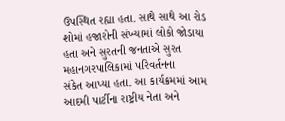ઉપસ્થિત રહ્યા હતા. સાથે સાથે આ રોડ શોમાં હજારોની સંખ્યામાં લોકો જોડાયા હતા અને સુરતની જનતાએ સુરત મહાનગરપાલિકામાં પરિવર્તનના
સંકેત આપ્યા હતા. આ કાર્યક્રમમાં આમ આદમી પાર્ટીના રાષ્ટ્રીય નેતા અને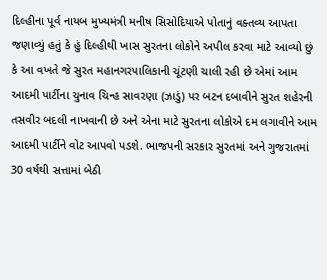દિલ્હીના પૂર્વ નાયબ મુખ્યમંત્રી મનીષ સિસોદિયાએ પોતાનું વક્તવ્ય આપતા જણાવ્યું હતું કે હું દિલ્હીથી ખાસ સુરતના લોકોને અપીલ કરવા માટે આવ્યો છું કે આ વખતે જે સુરત મહાનગરપાલિકાની ચૂંટણી ચાલી રહી છે એમાં આમ આદમી પાર્ટીના ચુનાવ ચિન્હ સાવરણા (ઝાડું) પર બટન દબાવીને સુરત શહેરની તસવીર બદલી નાખવાની છે અને એના માટે સુરતના લોકોએ દમ લગાવીને આમ આદમી પાર્ટીને વોટ આપવો પડશે. ભાજપની સરકાર સુરતમાં અને ગુજરાતમાં 30 વર્ષથી સત્તામાં બેઠી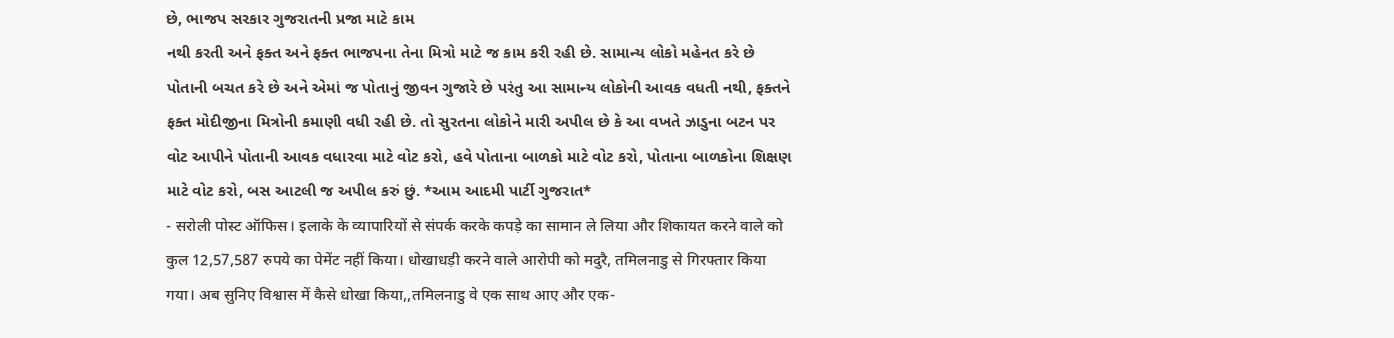છે, ભાજપ સરકાર ગુજરાતની પ્રજા માટે કામ
નથી કરતી અને ફક્ત અને ફક્ત ભાજપના તેના મિત્રો માટે જ કામ કરી રહી છે. સામાન્ય લોકો મહેનત કરે છે પોતાની બચત કરે છે અને એમાં જ પોતાનું જીવન ગુજારે છે પરંતુ આ સામાન્ય લોકોની આવક વધતી નથી, ફક્તને ફક્ત મોદીજીના મિત્રોની કમાણી વધી રહી છે. તો સુરતના લોકોને મારી અપીલ છે કે આ વખતે ઝાડુના બટન પર વોટ આપીને પોતાની આવક વધારવા માટે વોટ કરો, હવે પોતાના બાળકો માટે વોટ કરો, પોતાના બાળકોના શિક્ષણ માટે વોટ કરો, બસ આટલી જ અપીલ કરું છું. *આમ આદમી પાર્ટી ગુજરાત*
- सरोली पोस्ट ऑफिस। इलाके के व्यापारियों से संपर्क करके कपड़े का सामान ले लिया और शिकायत करने वाले को कुल 12,57,587 रुपये का पेमेंट नहीं किया। धोखाधड़ी करने वाले आरोपी को मदुरै, तमिलनाडु से गिरफ्तार किया गया। अब सुनिए विश्वास में कैसे धोखा किया,,तमिलनाडु वे एक साथ आए और एक-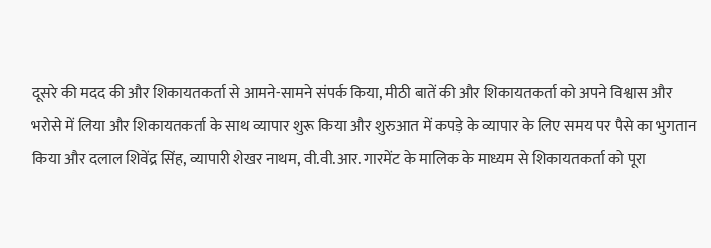दूसरे की मदद की और शिकायतकर्ता से आमने-सामने संपर्क किया, मीठी बातें की और शिकायतकर्ता को अपने विश्वास और भरोसे में लिया और शिकायतकर्ता के साथ व्यापार शुरू किया और शुरुआत में कपड़े के व्यापार के लिए समय पर पैसे का भुगतान किया और दलाल शिवेंद्र सिंह, व्यापारी शेखर नाथम, वी.वी.आर. गारमेंट के मालिक के माध्यम से शिकायतकर्ता को पूरा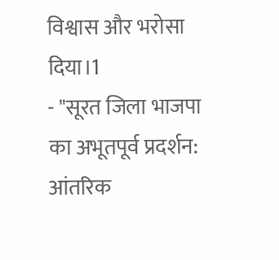विश्वास और भरोसा दिया।1
- "सूरत जिला भाजपा का अभूतपूर्व प्रदर्शन: आंतरिक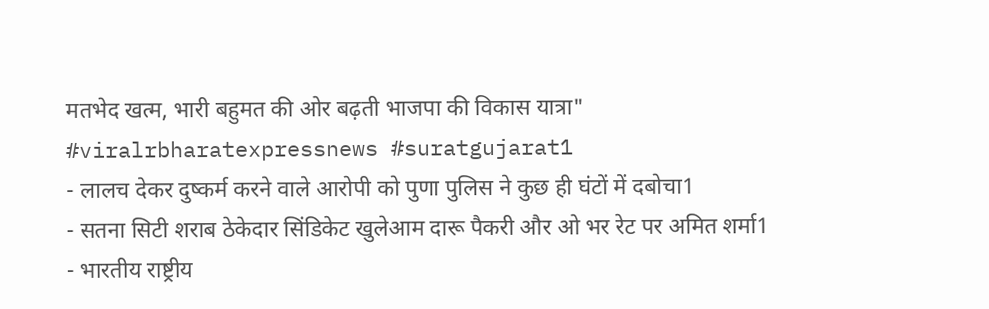मतभेद खत्म, भारी बहुमत की ओर बढ़ती भाजपा की विकास यात्रा" #viralrbharatexpressnews #suratgujarat1
- लालच देकर दुष्कर्म करने वाले आरोपी को पुणा पुलिस ने कुछ ही घंटों में दबोचा1
- सतना सिटी शराब ठेकेदार सिंडिकेट खुलेआम दारू पैकरी और ओ भर रेट पर अमित शर्मा1
- भारतीय राष्ट्रीय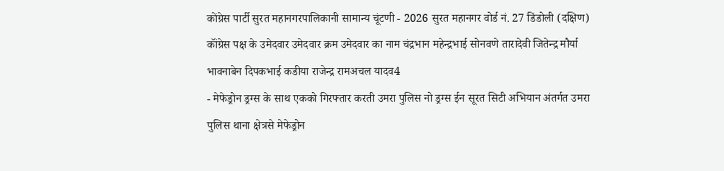कोंग्रेस पार्टी सुरत महानगरपालिकानी सामान्य चूंटणी - 2026 सुरत महानगर वोर्ड नं. 27 डिंडोली (दक्षिण) कॉंग्रेस पक्ष के उमेदवार उमेदवार क्रम उमेदवार का नाम चंद्रभान महेन्द्रभाई सोनवणे तारादेवी जितेन्द्र मौर्या भावनाबेन दिपकभाई कडीया राजेन्द्र रामअचल यादव4
- मेफेड्रोन ड्रग्स के साथ एकको गिरफ्तार करती उमरा पुलिस नो ड्रग्स ईन सूरत सिटी अभियान अंतर्गत उमरा पुलिस थाना क्षेत्रसे मेफेड्रोन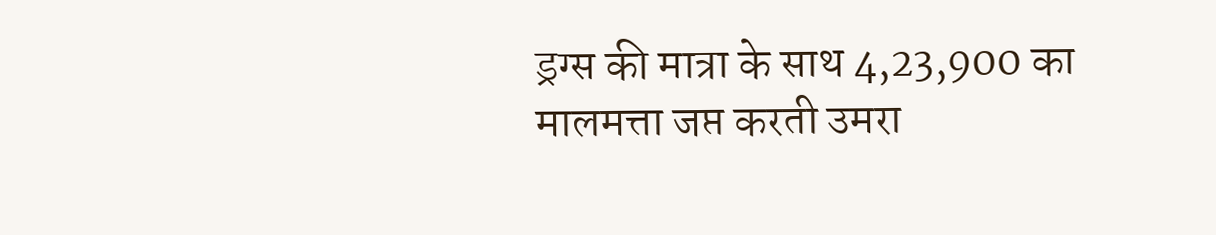ड्रग्स की मात्रा के साथ 4,23,900 का मालमत्ता जप्त करती उमरा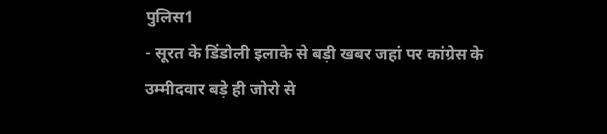पुलिस1
- सूरत के डिंडोली इलाके से बड़ी खबर जहां पर कांग्रेस के उम्मीदवार बड़े ही जोरो से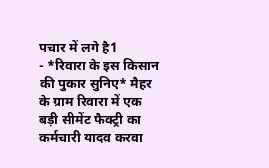पचार में लगे है1
- *रिवारा के इस किसान की पुकार सुनिए* मैहर के ग्राम रिवारा में एक बड़ी सीमेंट फैक्ट्री का कर्मचारी यादव करवा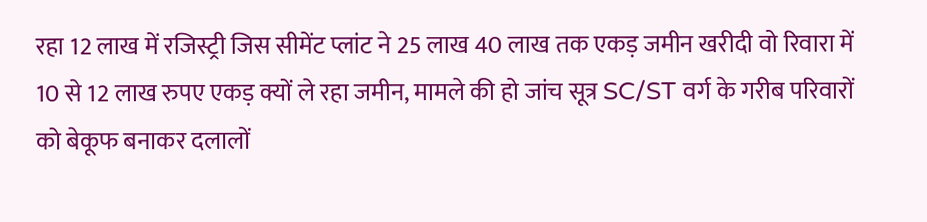रहा 12 लाख में रजिस्ट्री जिस सीमेंट प्लांट ने 25 लाख 40 लाख तक एकड़ जमीन खरीदी वो रिवारा में 10 से 12 लाख रुपए एकड़ क्यों ले रहा जमीन, मामले की हो जांच सूत्र SC/ST वर्ग के गरीब परिवारों को बेकूफ बनाकर दलालों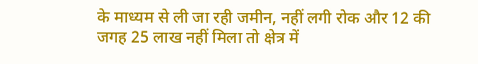के माध्यम से ली जा रही जमीन, नहीं लगी रोक और 12 की जगह 25 लाख नहीं मिला तो क्षेत्र में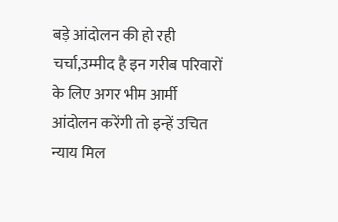बड़े आंदोलन की हो रही चर्चा,उम्मीद है इन गरीब परिवारों के लिए अगर भीम आर्मी आंदोलन करेंगी तो इन्हें उचित न्याय मिल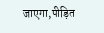जाएगा,पीड़ित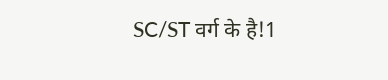SC/ST वर्ग के है!1